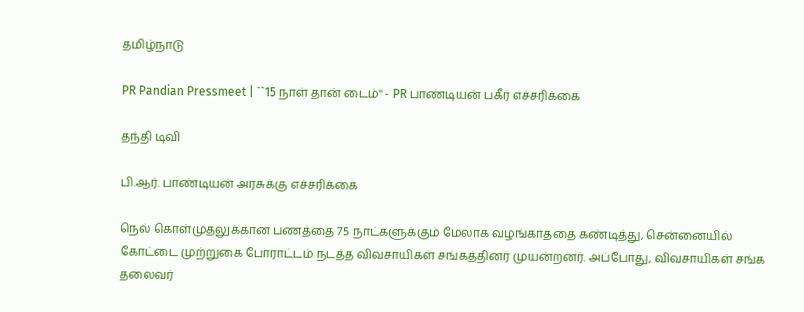தமிழ்நாடு

PR Pandian Pressmeet | ``15 நாள் தான் டைம்'' - PR பாண்டியன் பகீர் எச்சரிக்கை

தந்தி டிவி

பி.ஆர். பாண்டியன் அரசுக்கு எச்சரிக்கை

நெல் கொள்முதலுக்கான பணத்தை 75 நாட்களுக்கும் மேலாக வழங்காததை கண்டித்து, சென்னையில் கோட்டை முற்றுகை போராட்டம் நடத்த விவசாயிகள் சங்கத்தினர் முயன்றனர். அப்போது, விவசாயிகள் சங்க தலைவர்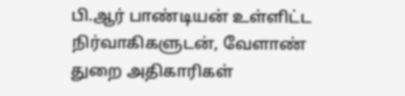பி.ஆர் பாண்டியன் உள்ளிட்ட நிர்வாகிகளுடன், வேளாண் துறை அதிகாரிகள்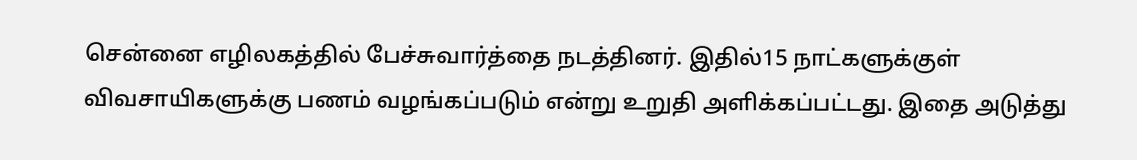சென்னை எழிலகத்தில் பேச்சுவார்த்தை நடத்தினர். இதில்15 நாட்களுக்குள் விவசாயிகளுக்கு பணம் வழங்கப்படும் என்று உறுதி அளிக்கப்பட்டது. இதை அடுத்து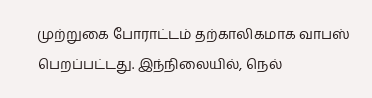முற்றுகை போராட்டம் தற்காலிகமாக வாபஸ் பெறப்பட்டது. இந்நிலையில், நெல்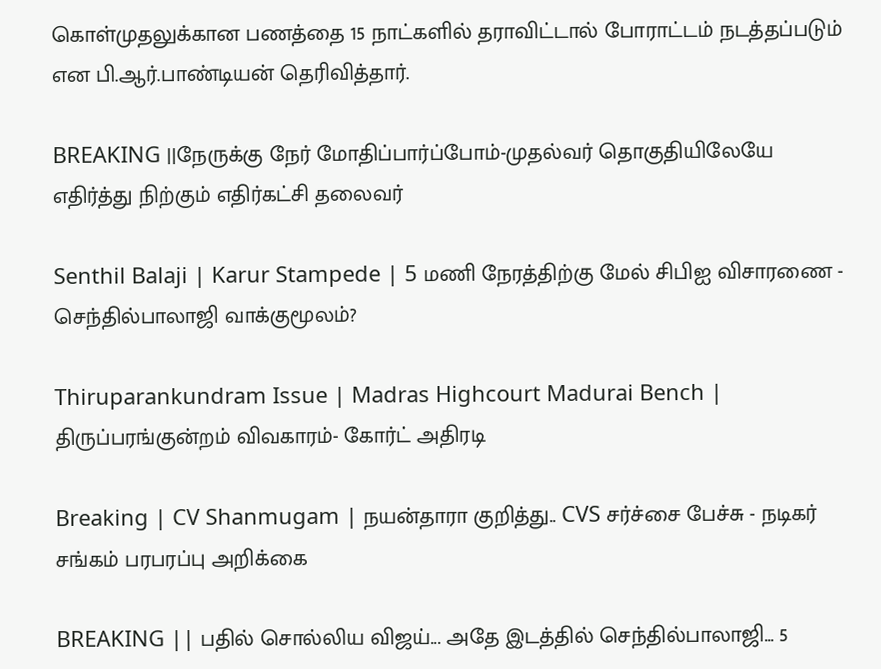கொள்முதலுக்கான பணத்தை 15 நாட்களில் தராவிட்டால் போராட்டம் நடத்தப்படும் என பி.ஆர்.பாண்டியன் தெரிவித்தார்.

BREAKING ||நேருக்கு நேர் மோதிப்பார்ப்போம்-முதல்வர் தொகுதியிலேயே எதிர்த்து நிற்கும் எதிர்கட்சி தலைவர்

Senthil Balaji | Karur Stampede | 5 மணி நேரத்திற்கு மேல் சிபிஐ விசாரணை - செந்தில்பாலாஜி வாக்குமூலம்?

Thiruparankundram Issue | Madras Highcourt Madurai Bench | திருப்பரங்குன்றம் விவகாரம்- கோர்ட் அதிரடி

Breaking | CV Shanmugam | நயன்தாரா குறித்து.. CVS சர்ச்சை பேச்சு - நடிகர் சங்கம் பரபரப்பு அறிக்கை

BREAKING || பதில் சொல்லிய விஜய்... அதே இடத்தில் செந்தில்பாலாஜி... 5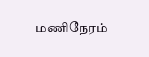மணிநேரம்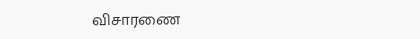விசாரணை